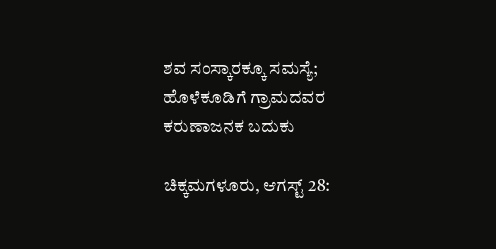ಶವ ಸಂಸ್ಕಾರಕ್ಕೂ ಸಮಸ್ಯೆ; ಹೊಳೆಕೂಡಿಗೆ ಗ್ರಾಮದವರ ಕರುಣಾಜನಕ ಬದುಕು

ಚಿಕ್ಕಮಗಳೂರು, ಆಗಸ್ಟ್ 28: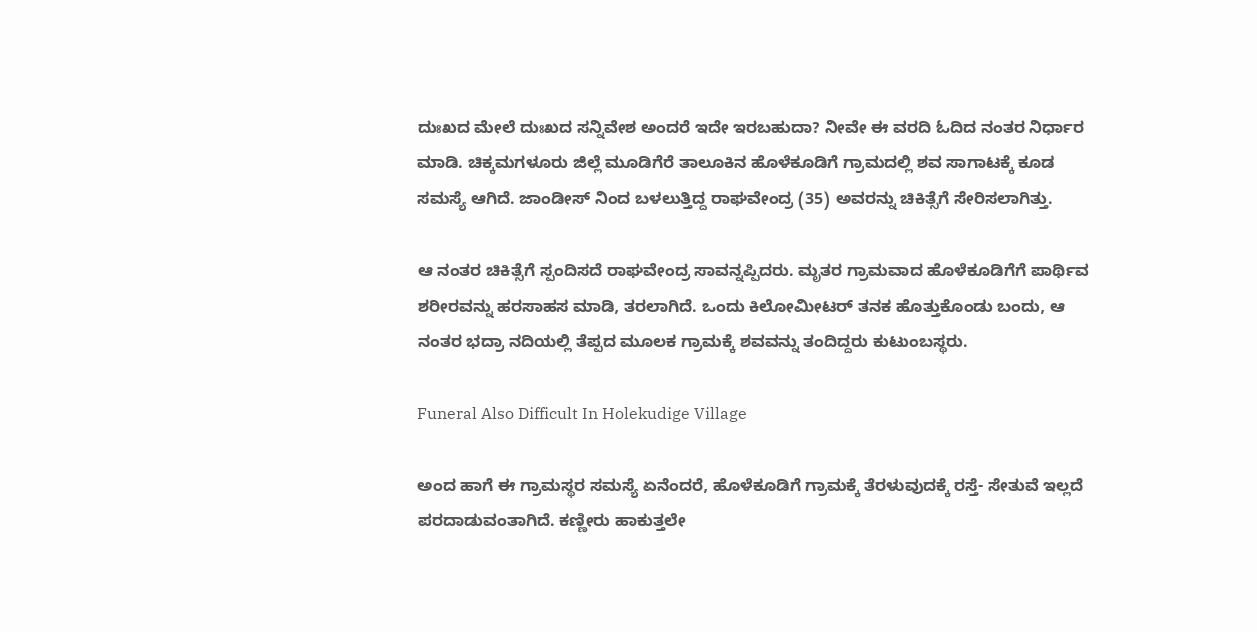ದುಃಖದ ಮೇಲೆ ದುಃಖದ ಸನ್ನಿವೇಶ ಅಂದರೆ ಇದೇ ಇರಬಹುದಾ? ನೀವೇ ಈ ವರದಿ ಓದಿದ ನಂತರ ನಿರ್ಧಾರ ಮಾಡಿ. ಚಿಕ್ಕಮಗಳೂರು ಜಿಲ್ಲೆ ಮೂಡಿಗೆರೆ ತಾಲೂಕಿನ ಹೊಳೆಕೂಡಿಗೆ ಗ್ರಾಮದಲ್ಲಿ ಶವ ಸಾಗಾಟಕ್ಕೆ ಕೂಡ ಸಮಸ್ಯೆ ಆಗಿದೆ. ಜಾಂಡೀಸ್ ನಿಂದ ಬಳಲುತ್ತಿದ್ದ ರಾಘವೇಂದ್ರ (35) ಅವರನ್ನು ಚಿಕಿತ್ಸೆಗೆ ಸೇರಿಸಲಾಗಿತ್ತು.

ಆ ನಂತರ ಚಿಕಿತ್ಸೆಗೆ ಸ್ಪಂದಿಸದೆ ರಾಘವೇಂದ್ರ ಸಾವನ್ನಪ್ಪಿದರು. ಮೃತರ ಗ್ರಾಮವಾದ ಹೊಳೆಕೂಡಿಗೆಗೆ ಪಾರ್ಥಿವ ಶರೀರವನ್ನು ಹರಸಾಹಸ ಮಾಡಿ, ತರಲಾಗಿದೆ. ಒಂದು ಕಿಲೋಮೀಟರ್ ತನಕ ಹೊತ್ತುಕೊಂಡು ಬಂದು, ಆ ನಂತರ ಭದ್ರಾ ನದಿಯಲ್ಲಿ ತೆಪ್ಪದ ಮೂಲಕ ಗ್ರಾಮಕ್ಕೆ ಶವವನ್ನು ತಂದಿದ್ದರು ಕುಟುಂಬಸ್ಥರು.

Funeral Also Difficult In Holekudige Village

ಅಂದ ಹಾಗೆ ಈ ಗ್ರಾಮಸ್ಥರ ಸಮಸ್ಯೆ ಏನೆಂದರೆ, ಹೊಳೆಕೂಡಿಗೆ ಗ್ರಾಮಕ್ಕೆ ತೆರಳುವುದಕ್ಕೆ ರಸ್ತೆ- ಸೇತುವೆ ಇಲ್ಲದೆ ಪರದಾಡುವಂತಾಗಿದೆ. ಕಣ್ಣೀರು ಹಾಕುತ್ತಲೇ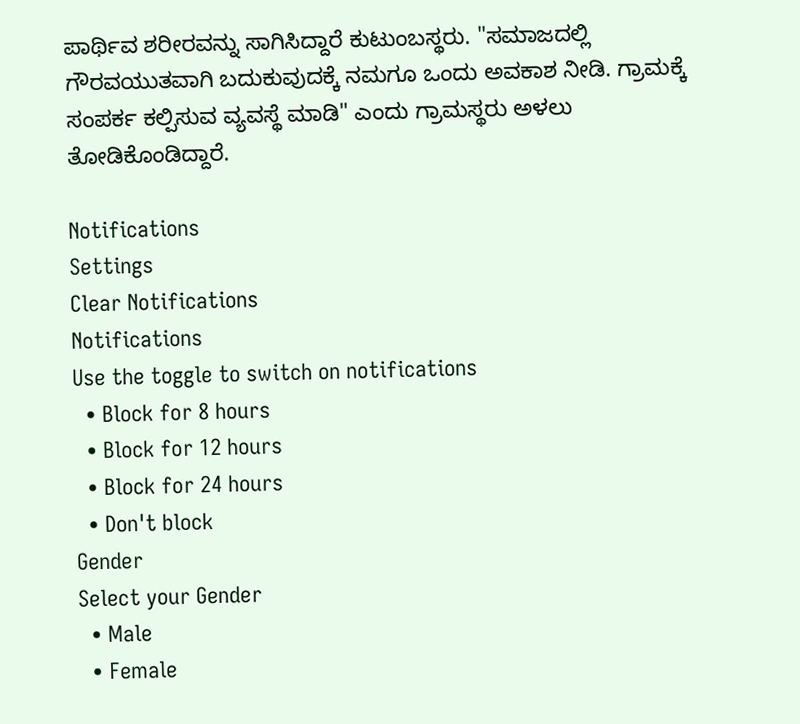ಪಾರ್ಥಿವ ಶರೀರವನ್ನು ಸಾಗಿಸಿದ್ದಾರೆ ಕುಟುಂಬಸ್ಥರು. "ಸಮಾಜದಲ್ಲಿ ಗೌರವಯುತವಾಗಿ ಬದುಕುವುದಕ್ಕೆ ನಮಗೂ ಒಂದು ಅವಕಾಶ ನೀಡಿ. ಗ್ರಾಮಕ್ಕೆ ಸಂಪರ್ಕ ಕಲ್ಪಿಸುವ ವ್ಯವಸ್ಥೆ ಮಾಡಿ" ಎಂದು ಗ್ರಾಮಸ್ಥರು ಅಳಲು ತೋಡಿಕೊಂಡಿದ್ದಾರೆ.

Notifications
Settings
Clear Notifications
Notifications
Use the toggle to switch on notifications
  • Block for 8 hours
  • Block for 12 hours
  • Block for 24 hours
  • Don't block
Gender
Select your Gender
  • Male
  • Female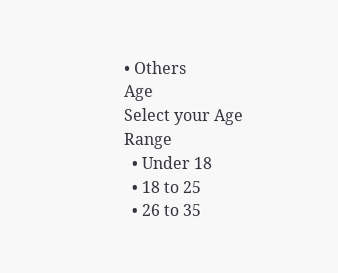• Others
Age
Select your Age Range
  • Under 18
  • 18 to 25
  • 26 to 35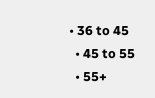• 36 to 45
  • 45 to 55
  • 55+